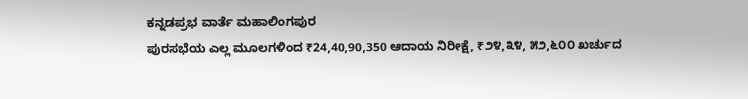ಕನ್ನಡಪ್ರಭ ವಾರ್ತೆ ಮಹಾಲಿಂಗಪುರ
ಪುರಸಭೆಯ ಎಲ್ಲ ಮೂಲಗಳಿಂದ ₹24,40,90,350 ಆದಾಯ ನಿರೀಕ್ಷೆ, ₹೨೪,೩೪, ೫೨,೬೦೦ ಖರ್ಚುದ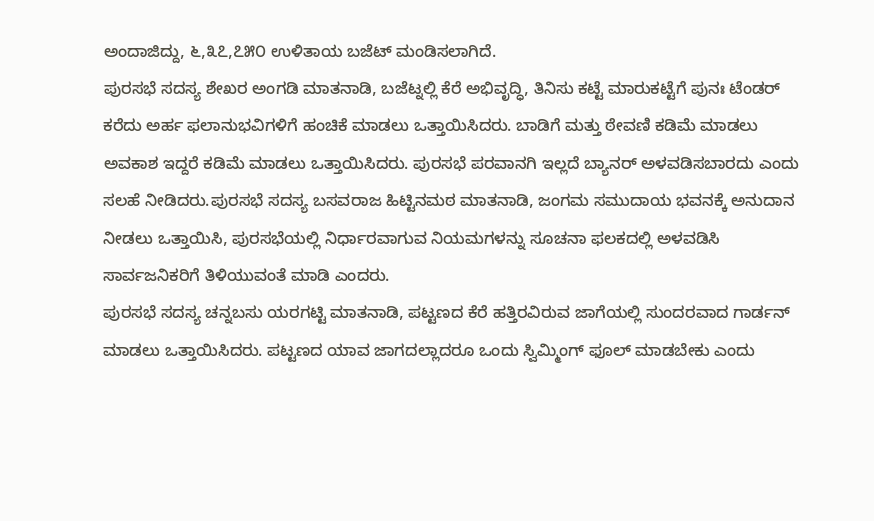ಅಂದಾಜಿದ್ದು, ೬,೩೭,೭೫೦ ಉಳಿತಾಯ ಬಜೆಟ್ ಮಂಡಿಸಲಾಗಿದೆ.
ಪುರಸಭೆ ಸದಸ್ಯ ಶೇಖರ ಅಂಗಡಿ ಮಾತನಾಡಿ, ಬಜೆಟ್ನಲ್ಲಿ ಕೆರೆ ಅಭಿವೃದ್ಧಿ, ತಿನಿಸು ಕಟ್ಟೆ ಮಾರುಕಟ್ಟೆಗೆ ಪುನಃ ಟೆಂಡರ್ ಕರೆದು ಅರ್ಹ ಫಲಾನುಭವಿಗಳಿಗೆ ಹಂಚಿಕೆ ಮಾಡಲು ಒತ್ತಾಯಿಸಿದರು. ಬಾಡಿಗೆ ಮತ್ತು ಠೇವಣಿ ಕಡಿಮೆ ಮಾಡಲು ಅವಕಾಶ ಇದ್ದರೆ ಕಡಿಮೆ ಮಾಡಲು ಒತ್ತಾಯಿಸಿದರು. ಪುರಸಭೆ ಪರವಾನಗಿ ಇಲ್ಲದೆ ಬ್ಯಾನರ್ ಅಳವಡಿಸಬಾರದು ಎಂದು ಸಲಹೆ ನೀಡಿದರು.ಪುರಸಭೆ ಸದಸ್ಯ ಬಸವರಾಜ ಹಿಟ್ಟಿನಮಠ ಮಾತನಾಡಿ, ಜಂಗಮ ಸಮುದಾಯ ಭವನಕ್ಕೆ ಅನುದಾನ ನೀಡಲು ಒತ್ತಾಯಿಸಿ, ಪುರಸಭೆಯಲ್ಲಿ ನಿರ್ಧಾರವಾಗುವ ನಿಯಮಗಳನ್ನು ಸೂಚನಾ ಫಲಕದಲ್ಲಿ ಅಳವಡಿಸಿ ಸಾರ್ವಜನಿಕರಿಗೆ ತಿಳಿಯುವಂತೆ ಮಾಡಿ ಎಂದರು.
ಪುರಸಭೆ ಸದಸ್ಯ ಚನ್ನಬಸು ಯರಗಟ್ಟಿ ಮಾತನಾಡಿ, ಪಟ್ಟಣದ ಕೆರೆ ಹತ್ತಿರವಿರುವ ಜಾಗೆಯಲ್ಲಿ ಸುಂದರವಾದ ಗಾರ್ಡನ್ ಮಾಡಲು ಒತ್ತಾಯಿಸಿದರು. ಪಟ್ಟಣದ ಯಾವ ಜಾಗದಲ್ಲಾದರೂ ಒಂದು ಸ್ವಿಮ್ಮಿಂಗ್ ಫೂಲ್ ಮಾಡಬೇಕು ಎಂದು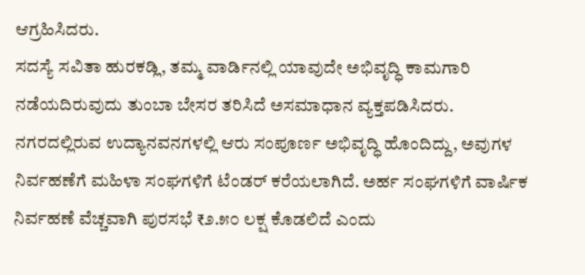ಆಗ್ರಹಿಸಿದರು.
ಸದಸ್ಯೆ ಸವಿತಾ ಹುರಕಡ್ಲಿ, ತಮ್ಮ ವಾರ್ಡಿನಲ್ಲಿ ಯಾವುದೇ ಅಭಿವೃದ್ಧಿ ಕಾಮಗಾರಿ ನಡೆಯದಿರುವುದು ತುಂಬಾ ಬೇಸರ ತರಿಸಿದೆ ಅಸಮಾಧಾನ ವ್ಯಕ್ತಪಡಿಸಿದರು.
ನಗರದಲ್ಲಿರುವ ಉದ್ಯಾನವನಗಳಲ್ಲಿ ಆರು ಸಂಪೂರ್ಣ ಅಭಿವೃದ್ಧಿ ಹೊಂದಿದ್ದು, ಅವುಗಳ ನಿರ್ವಹಣೆಗೆ ಮಹಿಳಾ ಸಂಘಗಳಿಗೆ ಟೆಂಡರ್ ಕರೆಯಲಾಗಿದೆ. ಅರ್ಹ ಸಂಘಗಳಿಗೆ ವಾರ್ಷಿಕ ನಿರ್ವಹಣೆ ವೆಚ್ಚವಾಗಿ ಪುರಸಭೆ ₹೨.೫೦ ಲಕ್ಷ ಕೊಡಲಿದೆ ಎಂದು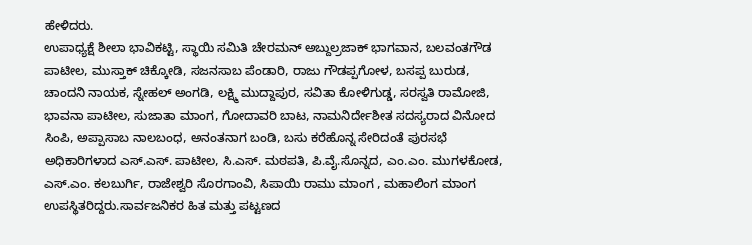ಹೇಳಿದರು.
ಉಪಾಧ್ಯಕ್ಷೆ ಶೀಲಾ ಭಾವಿಕಟ್ಟಿ, ಸ್ಥಾಯಿ ಸಮಿತಿ ಚೇರಮನ್ ಅಬ್ದುಲ್ರಜಾಕ್ ಭಾಗವಾನ, ಬಲವಂತಗೌಡ ಪಾಟೀಲ, ಮುಸ್ತಾಕ್ ಚಿಕ್ಕೋಡಿ, ಸಜನಸಾಬ ಪೆಂಡಾರಿ, ರಾಜು ಗೌಡಪ್ಪಗೋಳ, ಬಸಪ್ಪ ಬುರುಡ, ಚಾಂದನಿ ನಾಯಕ, ಸ್ನೇಹಲ್ ಅಂಗಡಿ, ಲಕ್ಷ್ಮಿ ಮುದ್ದಾಪುರ, ಸವಿತಾ ಕೋಳಿಗುಡ್ಡ, ಸರಸ್ವತಿ ರಾಮೋಜಿ, ಭಾವನಾ ಪಾಟೀಲ, ಸುಜಾತಾ ಮಾಂಗ, ಗೋದಾವರಿ ಬಾಟ, ನಾಮನಿರ್ದೇಶೀತ ಸದಸ್ಯರಾದ ವಿನೋದ ಸಿಂಪಿ, ಅಪ್ಪಾಸಾಬ ನಾಲಬಂಧ, ಅನಂತನಾಗ ಬಂಡಿ, ಬಸು ಕರೆಹೊನ್ನ ಸೇರಿದಂತೆ ಪುರಸಭೆ ಅಧಿಕಾರಿಗಳಾದ ಎಸ್.ಎಸ್. ಪಾಟೀಲ, ಸಿ.ಎಸ್. ಮಠಪತಿ, ಪಿ.ವೈ.ಸೊನ್ನದ, ಎಂ.ಎಂ. ಮುಗಳಕೋಡ, ಎಸ್.ಎಂ. ಕಲಬುರ್ಗಿ, ರಾಜೇಶ್ವರಿ ಸೊರಗಾಂವಿ, ಸಿಪಾಯಿ ರಾಮು ಮಾಂಗ , ಮಹಾಲಿಂಗ ಮಾಂಗ ಉಪಸ್ಥಿತರಿದ್ದರು.ಸಾರ್ವಜನಿಕರ ಹಿತ ಮತ್ತು ಪಟ್ಟಣದ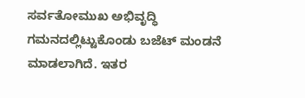ಸರ್ವತೋಮುಖ ಅಭಿವೃದ್ಧಿ ಗಮನದಲ್ಲಿಟ್ಟುಕೊಂಡು ಬಜೆಟ್ ಮಂಡನೆ ಮಾಡಲಾಗಿದೆ. ಇತರ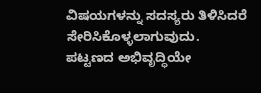ವಿಷಯಗಳನ್ನು ಸದಸ್ಯರು ತಿಳಿಸಿದರೆ ಸೇರಿಸಿಕೊಳ್ಳಲಾಗುವುದು. ಪಟ್ಟಣದ ಅಭಿವೃದ್ಧಿಯೇ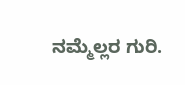ನಮ್ಮೆಲ್ಲರ ಗುರಿ.